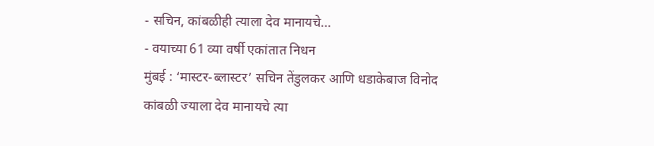- सचिन, कांबळीही त्याला देव मानायचे…
- वयाच्या 61 व्या वर्षी एकांतात निधन
मुंबई : ‘मास्टर-ब्लास्टर’ सचिन तेंडुलकर आणि धडाकेबाज विनोद कांबळी ज्याला देव मानायचे त्या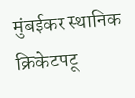मुंबईकर स्थानिक क्रिकेटपटू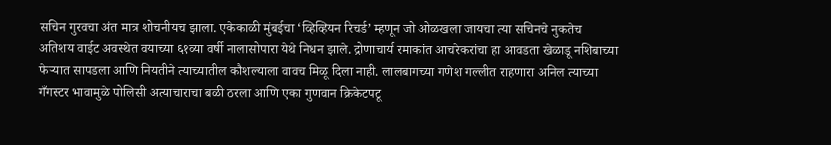सचिन गुरवचा अंत मात्र शोचनीयच झाला. एकेकाळी मुंबईचा ‘व्हिव्हियन रिचर्ड’ म्हणून जो ओळखला जायचा त्या सचिनचे नुकतेच अतिशय वाईट अवस्थेत वयाच्या ६१व्या वर्षी नालासोपारा येथे निधन झाले. द्रोणाचार्य रमाकांत आचरेकरांचा हा आवडता खेळाडू नशिबाच्या फेऱ्यात सापडला आणि नियतीने त्याच्यातील कौशल्याला वावच मिळू दिला नाही. लालबागच्या गणेश गल्लीत राहणारा अनिल त्याच्या गँगस्टर भावामुळे पोलिसी अत्याचाराचा बळी ठरला आणि एका गुणवान क्रिकेटपटू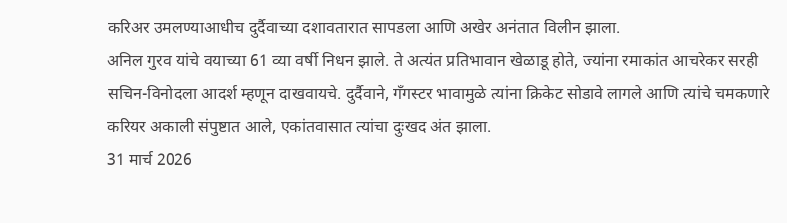करिअर उमलण्याआधीच दुर्दैवाच्या दशावतारात सापडला आणि अखेर अनंतात विलीन झाला.
अनिल गुरव यांचे वयाच्या 61 व्या वर्षी निधन झाले. ते अत्यंत प्रतिभावान खेळाडू होते, ज्यांना रमाकांत आचरेकर सरही सचिन-विनोदला आदर्श म्हणून दाखवायचे. दुर्दैवाने, गँगस्टर भावामुळे त्यांना क्रिकेट सोडावे लागले आणि त्यांचे चमकणारे करियर अकाली संपुष्टात आले, एकांतवासात त्यांचा दुःखद अंत झाला.
31 मार्च 2026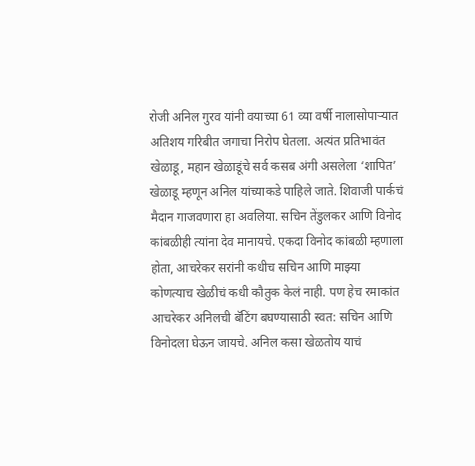रोजी अनिल गुरव यांनी वयाच्या 61 व्या वर्षी नालासोपाऱ्यात अतिशय गरिबीत जगाचा निरोप घेतला. अत्यंत प्रतिभावंत खेळाडू, महान खेळाडूंचे सर्व कसब अंगी असलेला ‘शापित’ खेळाडू म्हणून अनिल यांच्याकडे पाहिले जाते. शिवाजी पार्कचं मैदान गाजवणारा हा अवलिया. सचिन तेंडुलकर आणि विनोद कांबळीही त्यांना देव मानायचे. एकदा विनोद कांबळी म्हणाला होता, आचरेकर सरांनी कधीच सचिन आणि माझ्या कोणत्याच खेळीचं कधी कौतुक केलं नाही. पण हेच रमाकांत आचरेकर अनिलची बॅटिंग बघण्यासाठी स्वत: सचिन आणि विनोदला घेऊन जायचे. अनिल कसा खेळतोय याचं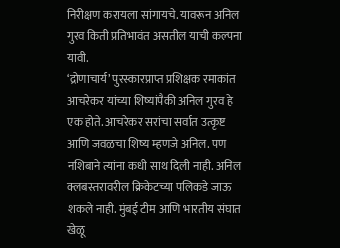निरीक्षण करायला सांगायचे. यावरून अनिल गुरव किती प्रतिभावंत असतील याची कल्पना यावी.
‘द्रोणाचार्य’ पुरस्कारप्राप्त प्रशिक्षक रमाकांत आचरेकर यांच्या शिष्यांपैकी अनिल गुरव हे एक होते. आचरेकर सरांचा सर्वात उत्कृष्ट आणि जवळचा शिष्य म्हणजे अनिल. पण नशिबाने त्यांना कधी साथ दिली नाही. अनिल क्लबस्तरावरील क्रिकेटच्या पलिकडे जाऊ शकले नाही. मुंबई टीम आणि भारतीय संघात खेळू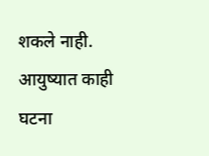शकले नाही. आयुष्यात काही घटना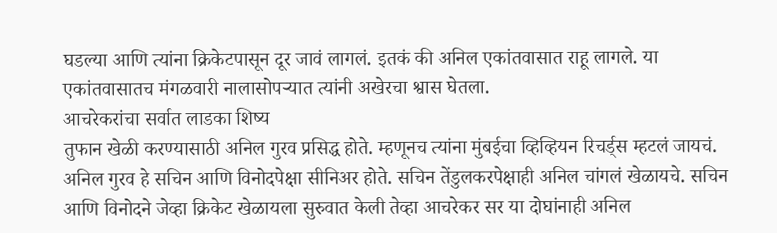घडल्या आणि त्यांना क्रिकेटपासून दूर जावं लागलं. इतकं की अनिल एकांतवासात राहू लागले. या एकांतवासातच मंगळवारी नालासोपऱ्यात त्यांनी अखेरचा श्वास घेतला.
आचरेकरांचा सर्वात लाडका शिष्य
तुफान खेळी करण्यासाठी अनिल गुरव प्रसिद्ध होते. म्हणूनच त्यांना मुंबईचा व्हिव्हियन रिचर्ड्स म्हटलं जायचं. अनिल गुरव हे सचिन आणि विनोदपेक्षा सीनिअर होते. सचिन तेंडुलकरपेक्षाही अनिल चांगलं खेळायचे. सचिन आणि विनोदने जेव्हा क्रिकेट खेळायला सुरुवात केली तेव्हा आचरेकर सर या दोघांनाही अनिल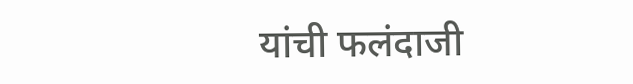यांची फलंदाजी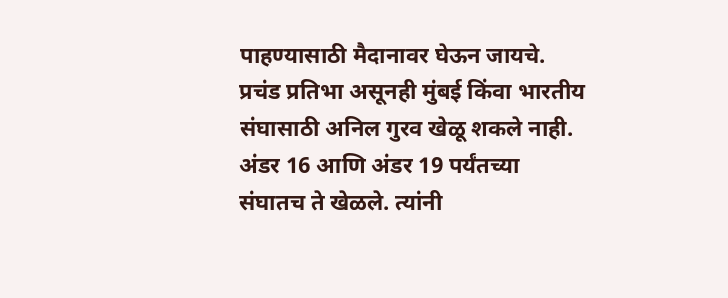पाहण्यासाठी मैदानावर घेऊन जायचे. प्रचंड प्रतिभा असूनही मुंबई किंवा भारतीय संघासाठी अनिल गुरव खेळू शकले नाही. अंडर 16 आणि अंडर 19 पर्यंतच्या संघातच ते खेळले. त्यांनी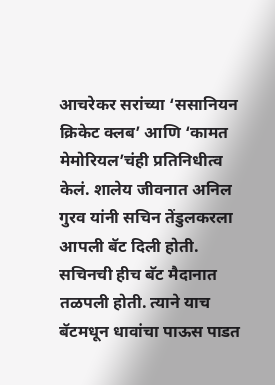आचरेकर सरांच्या ‘ससानियन क्रिकेट क्लब’ आणि ‘कामत मेमोरियल’चंही प्रतिनिधीत्व केलं. शालेय जीवनात अनिल गुरव यांनी सचिन तेंडुलकरला आपली बॅट दिली होती. सचिनची हीच बॅट मैदानात तळपली होती. त्याने याच बॅटमधून धावांचा पाऊस पाडत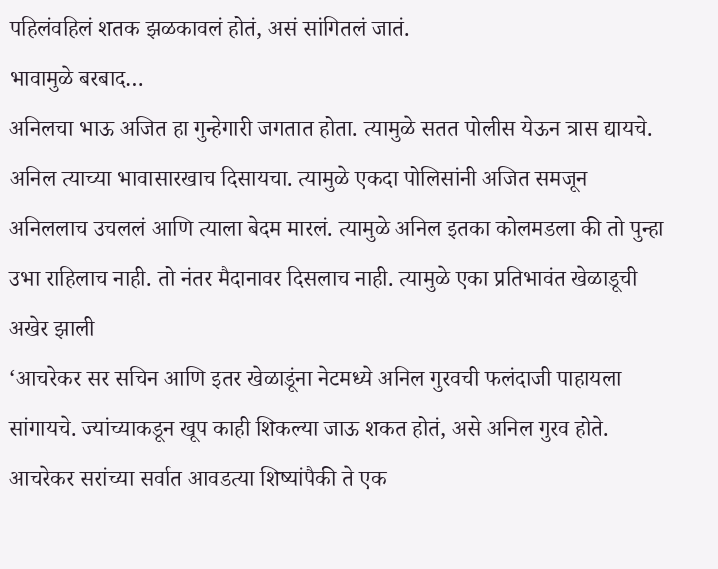पहिलंवहिलं शतक झळकावलं होतं, असं सांगितलं जातं.
भावामुळे बरबाद…
अनिलचा भाऊ अजित हा गुन्हेगारी जगतात होता. त्यामुळे सतत पोलीस येऊन त्रास द्यायचे. अनिल त्याच्या भावासारखाच दिसायचा. त्यामुळे एकदा पोलिसांनी अजित समजून अनिललाच उचललं आणि त्याला बेदम मारलं. त्यामुळे अनिल इतका कोलमडला की तो पुन्हा उभा राहिलाच नाही. तो नंतर मैदानावर दिसलाच नाही. त्यामुळे एका प्रतिभावंत खेळाडूची अखेर झाली
‘आचरेकर सर सचिन आणि इतर खेळाडूंना नेटमध्ये अनिल गुरवची फलंदाजी पाहायला सांगायचे. ज्यांच्याकडून खूप काही शिकल्या जाऊ शकत होतं, असे अनिल गुरव होते. आचरेकर सरांच्या सर्वात आवडत्या शिष्यांपैकी ते एक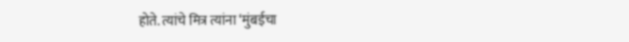होते. त्यांचे मित्र त्यांना ‘मुंबईचा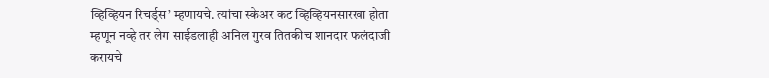व्हिव्हियन रिचर्ड्स’ म्हणायचे. त्यांचा स्केअर कट व्हिव्हियनसारखा होता म्हणून नव्हे तर लेग साईडलाही अनिल गुरव तितकीच शानदार फलंदाजी करायचे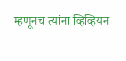म्हणूनच त्यांना व्हिव्हियन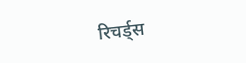रिचर्ड्स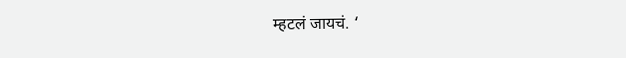म्हटलं जायचं. ‘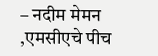– नदीम मेमन ,एमसीएचे पीच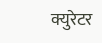क्युरेटर